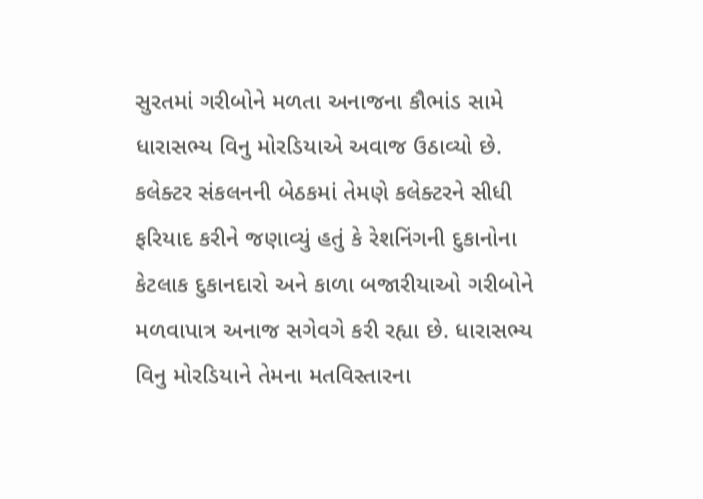સુરતમાં ગરીબોને મળતા અનાજના કૌભાંડ સામે ધારાસભ્ય વિનુ મોરડિયાએ અવાજ ઉઠાવ્યો છે. કલેક્ટર સંકલનની બેઠકમાં તેમણે કલેક્ટરને સીધી ફરિયાદ કરીને જણાવ્યું હતું કે રેશનિંગની દુકાનોના કેટલાક દુકાનદારો અને કાળા બજારીયાઓ ગરીબોને મળવાપાત્ર અનાજ સગેવગે કરી રહ્યા છે. ધારાસભ્ય વિનુ મોરડિયાને તેમના મતવિસ્તારના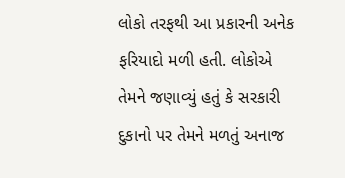લોકો તરફથી આ પ્રકારની અનેક ફરિયાદો મળી હતી. લોકોએ તેમને જણાવ્યું હતું કે સરકારી દુકાનો પર તેમને મળતું અનાજ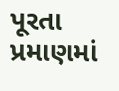પૂરતા પ્રમાણમાં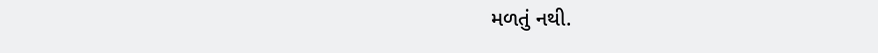મળતું નથી.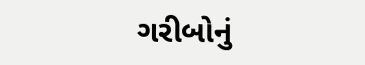ગરીબોનું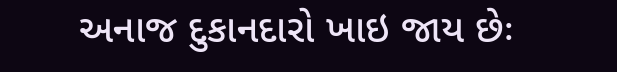અનાજ દુકાનદારો ખાઇ જાય છેઃ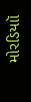મોરડિયાૉ